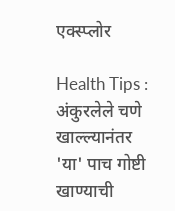एक्स्प्लोर

Health Tips : अंकुरलेले चणे खाल्ल्यानंतर 'या' पाच गोष्टी खाण्याची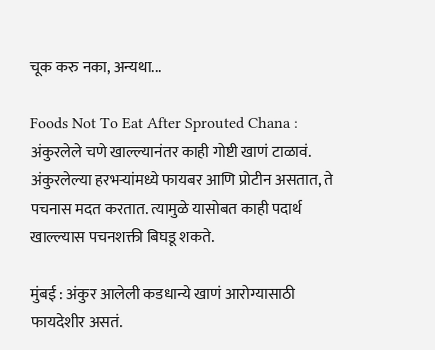चूक करु नका, अन्यथा...

Foods Not To Eat After Sprouted Chana : अंकुरलेले चणे खाल्ल्यानंतर काही गोष्टी खाणं टाळावं. अंकुरलेल्या हरभऱ्यांमध्ये फायबर आणि प्रोटीन असतात, ते पचनास मदत करतात. त्यामुळे यासोबत काही पदार्थ खाल्ल्यास पचनशक्ती बिघडू शकते.

मुंबई : अंकुर आलेली कडधान्ये खाणं आरोग्यासाठी फायदेशीर असतं.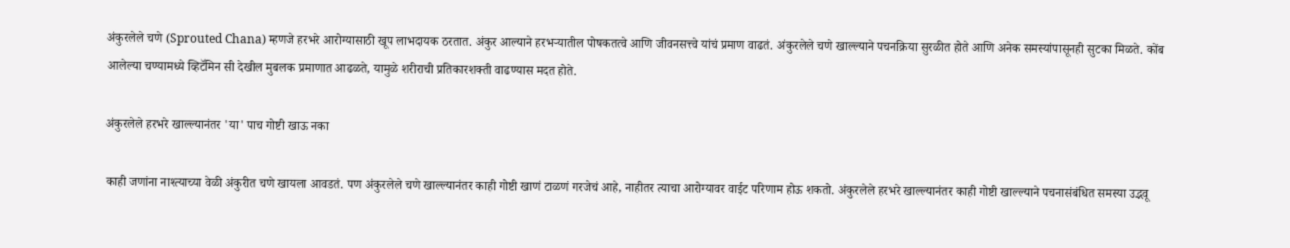अंकुरलेले चणे (Sprouted Chana) म्हणजे हरभरे आरोग्यासाठी खूप लाभदायक ठरतात. अंकुर आल्याने हरभऱ्यातील पोषकतत्वे आणि जीवनसत्त्वे यांचं प्रमाण वाढतं. अंकुरलेले चणे खाल्ल्याने पचनक्रिया सुरळीत होते आणि अनेक समस्यांपासूनही सुटका मिळते. कोंब आलेल्या चण्यामध्ये व्हिटॅमिन सी देखील मुबलक प्रमाणात आढळते, यामुळे शरीराची प्रतिकारशक्ती वाढण्यास मदत होते.

अंकुरलेले हरभरे खाल्ल्यानंतर 'या' पाच गोष्टी खाऊ नका

काही जणांना नाश्त्याच्या वेळी अंकुरीत चणे खायला आवडतं. पण अंकुरलेले चणे खाल्ल्यानंतर काही गोष्टी खाणं टाळणं गरजेचं आहे, नाहीतर त्याचा आरोग्यावर वाईट परिणाम होऊ शकतो. अंकुरलेले हरभरे खाल्ल्यानंतर काही गोष्टी खाल्ल्याने पचनासंबंधित समस्या उद्भवू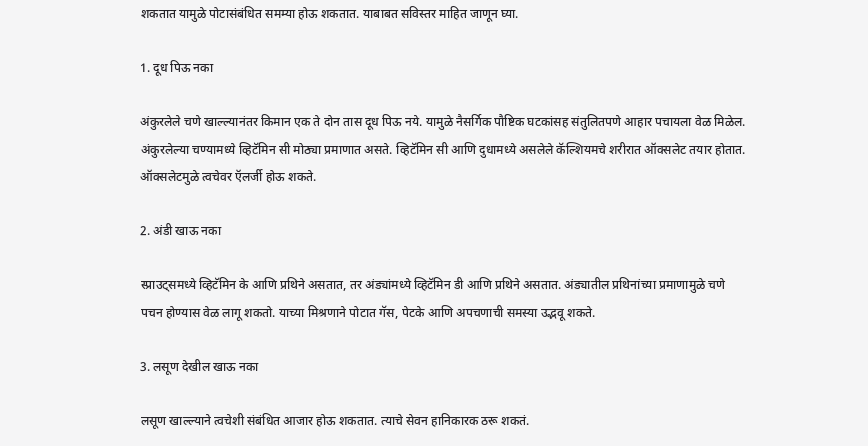शकतात यामुळे पोटासंबंधित समम्या होऊ शकतात. याबाबत सविस्तर माहित जाणून घ्या.

1. दूध पिऊ नका

अंकुरलेले चणे खाल्ल्यानंतर किमान एक ते दोन तास दूध पिऊ नये. यामुळे नैसर्गिक पौष्टिक घटकांसह संतुलितपणे आहार पचायला वेळ मिळेल. अंकुरलेल्या चण्यामध्ये व्हिटॅमिन सी मोठ्या प्रमाणात असते. व्हिटॅमिन सी आणि दुधामध्ये असलेले कॅल्शियमचे शरीरात ऑक्सलेट तयार होतात. ऑक्सलेटमुळे त्वचेवर ऍलर्जी होऊ शकते.

2. अंडी खाऊ नका

स्प्राउट्समध्ये व्हिटॅमिन के आणि प्रथिने असतात, तर अंड्यांमध्ये व्हिटॅमिन डी आणि प्रथिने असतात. अंड्यातील प्रथिनांच्या प्रमाणामुळे चणे पचन होण्यास वेळ लागू शकतो. याच्या मिश्रणाने पोटात गॅस, पेटके आणि अपचणाची समस्या उद्भवू शकते.

3. लसूण देखील खाऊ नका

लसूण खाल्ल्याने त्वचेशी संबंधित आजार होऊ शकतात. त्याचे सेवन हानिकारक ठरू शकतं.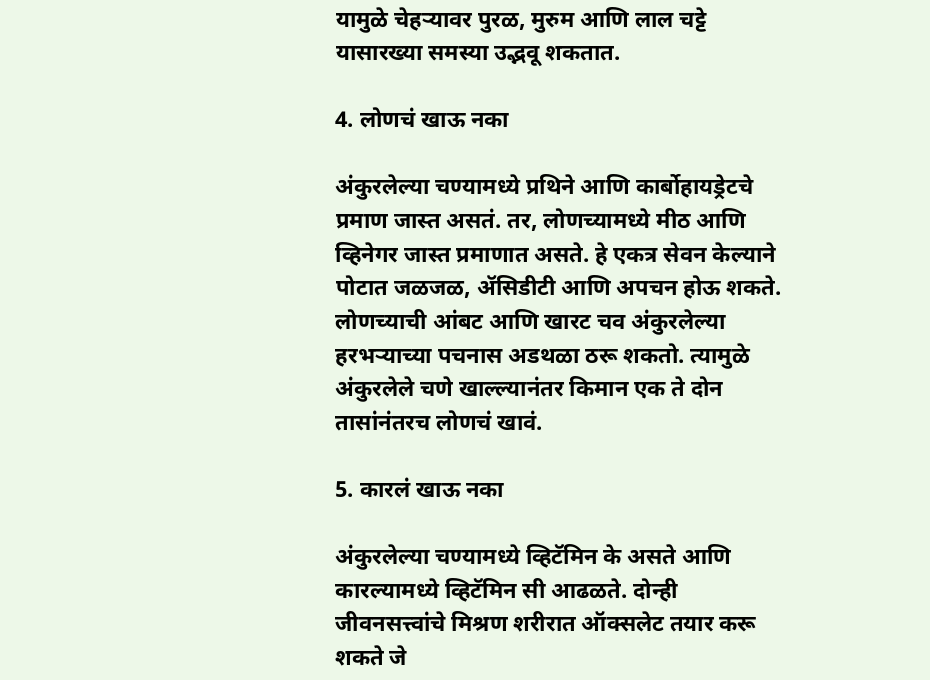यामुळे चेहऱ्यावर पुरळ, मुरुम आणि लाल चट्टे यासारख्या समस्या उद्भवू शकतात.

4. लोणचं खाऊ नका

अंकुरलेल्या चण्यामध्ये प्रथिने आणि कार्बोहायड्रेटचे प्रमाण जास्त असतं. तर, लोणच्यामध्ये मीठ आणि व्हिनेगर जास्त प्रमाणात असते. हे एकत्र सेवन केल्याने पोटात जळजळ, ॲसिडीटी आणि अपचन होऊ शकते. लोणच्याची आंबट आणि खारट चव अंकुरलेल्या हरभऱ्याच्या पचनास अडथळा ठरू शकतो. त्यामुळे अंकुरलेले चणे खाल्ल्यानंतर किमान एक ते दोन तासांनंतरच लोणचं खावं.

5. कारलं खाऊ नका

अंकुरलेल्या चण्यामध्ये व्हिटॅमिन के असते आणि कारल्यामध्ये व्हिटॅमिन सी आढळते. दोन्ही जीवनसत्त्वांचे मिश्रण शरीरात ऑक्सलेट तयार करू शकते जे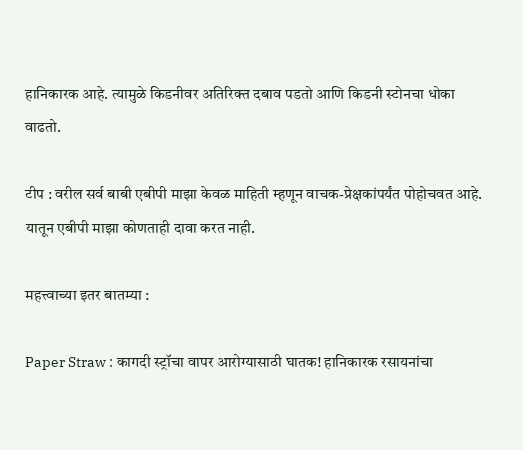हानिकारक आहे. त्यामुळे किडनीवर अतिरिक्त दबाव पडतो आणि किडनी स्टोनचा धोका वाढतो.

टीप : वरील सर्व बाबी एबीपी माझा केवळ माहिती म्हणून वाचक-प्रेक्षकांपर्यंत पोहोचवत आहे. यातून एबीपी माझा कोणताही दावा करत नाही.

महत्त्वाच्या इतर बातम्या :

Paper Straw : कागदी स्ट्रॉचा वापर आरोग्यासाठी घातक! हानिकारक रसायनांचा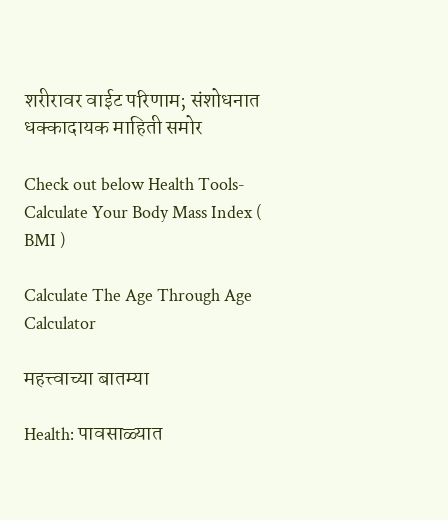शरीरावर वाईट परिणाम; संशोधनात धक्कादायक माहिती समोर

Check out below Health Tools-
Calculate Your Body Mass Index ( BMI )

Calculate The Age Through Age Calculator

महत्त्वाच्या बातम्या

Health: पावसाळ्यात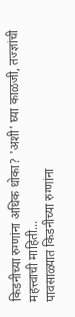किडनीच्या रुग्णांना अधिक धोका? 'अशी' घ्या काळजी, तज्ज्ञांची महत्त्वाची माहिती...
पावसाळ्यात किडनीच्या रुग्णांना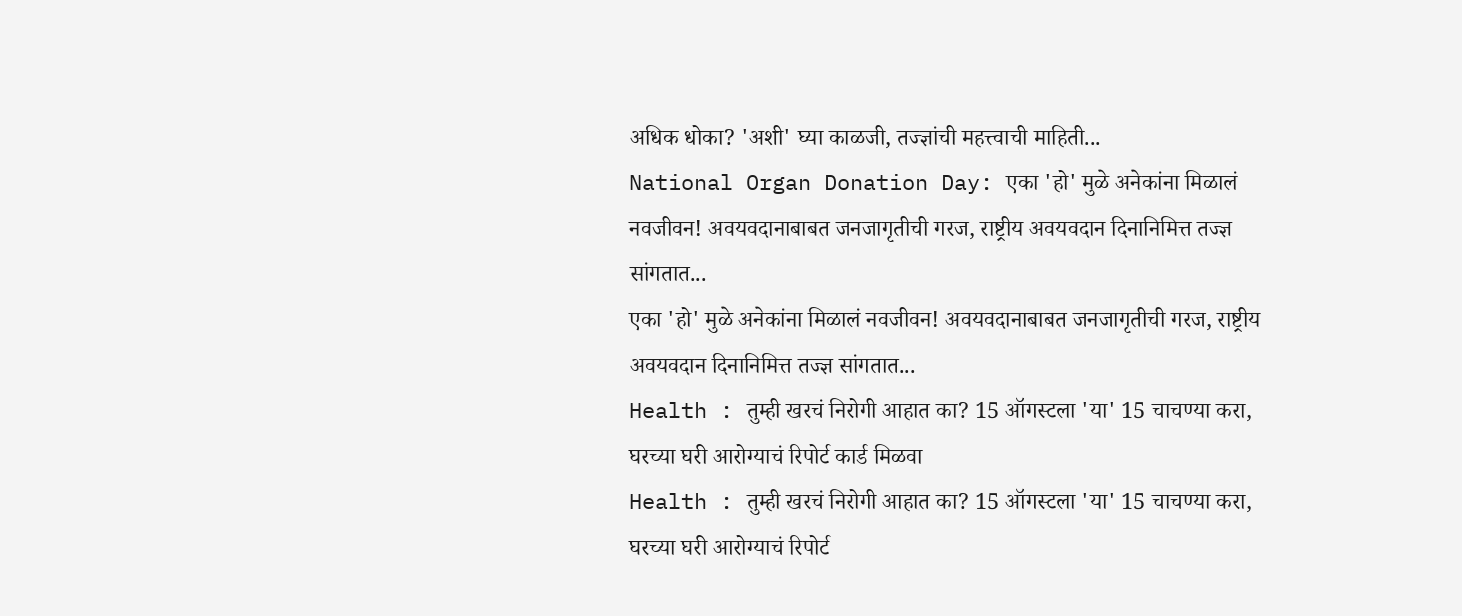अधिक धोका? 'अशी' घ्या काळजी, तज्ज्ञांची महत्त्वाची माहिती...
National Organ Donation Day: एका 'हो' मुळे अनेकांना मिळालं नवजीवन! अवयवदानाबाबत जनजागृतीची गरज, राष्ट्रीय अवयवदान दिनानिमित्त तज्ज्ञ सांगतात...
एका 'हो' मुळे अनेकांना मिळालं नवजीवन! अवयवदानाबाबत जनजागृतीची गरज, राष्ट्रीय अवयवदान दिनानिमित्त तज्ज्ञ सांगतात...
Health : तुम्ही खरचं निरोगी आहात का? 15 ऑगस्टला 'या' 15 चाचण्या करा, घरच्या घरी आरोग्याचं रिपोर्ट कार्ड मिळवा
Health : तुम्ही खरचं निरोगी आहात का? 15 ऑगस्टला 'या' 15 चाचण्या करा, घरच्या घरी आरोग्याचं रिपोर्ट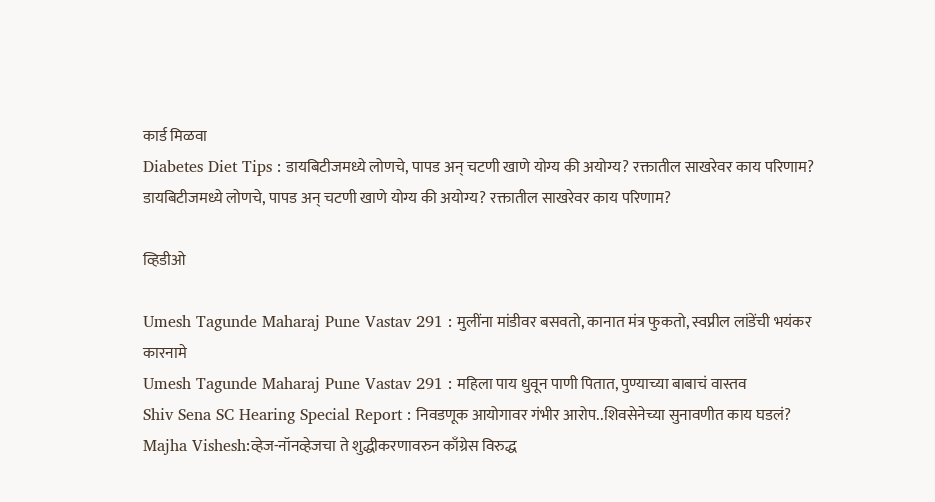कार्ड मिळवा
Diabetes Diet Tips : डायबिटीजमध्ये लोणचे, पापड अन् चटणी खाणे योग्य की अयोग्य? रक्तातील साखरेवर काय परिणाम?
डायबिटीजमध्ये लोणचे, पापड अन् चटणी खाणे योग्य की अयोग्य? रक्तातील साखरेवर काय परिणाम?

व्हिडीओ

Umesh Tagunde Maharaj Pune Vastav 291 : मुलींना मांडीवर बसवतो, कानात मंत्र फुकतो, स्वप्नील लांडेंची भयंकर कारनामे
Umesh Tagunde Maharaj Pune Vastav 291 : महिला पाय धुवून पाणी पितात, पुण्याच्या बाबाचं वास्तव
Shiv Sena SC Hearing Special Report : निवडणूक आयोगावर गंभीर आरोप..शिवसेनेच्या सुनावणीत काय घडलं?
Majha Vishesh:व्हेज-नॉनव्हेजचा ते शुद्धीकरणावरुन काँग्रेस विरुद्ध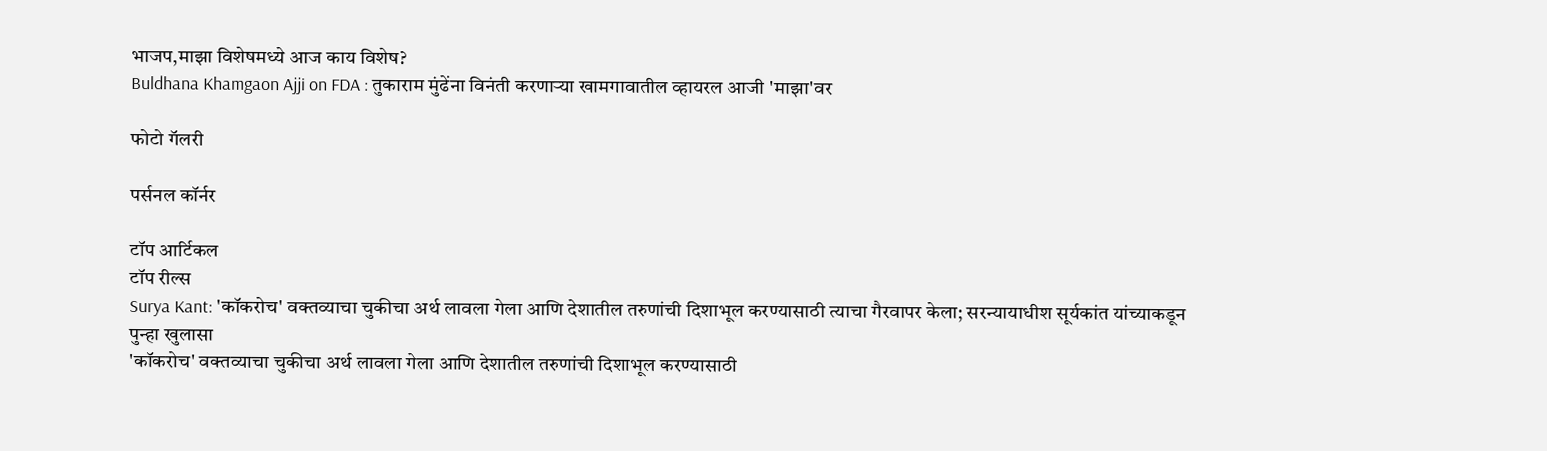भाजप,माझा विशेषमध्ये आज काय विशेष?
Buldhana Khamgaon Ajji on FDA : तुकाराम मुंढेंना विनंती करणाऱ्या खामगावातील व्हायरल आजी 'माझा'वर

फोटो गॅलरी

पर्सनल कॉर्नर

टॉप आर्टिकल
टॉप रील्स
Surya Kant: 'कॉकरोच' वक्तव्याचा चुकीचा अर्थ लावला गेला आणि देशातील तरुणांची दिशाभूल करण्यासाठी त्याचा गैरवापर केला; सरन्यायाधीश सूर्यकांत यांच्याकडून पुन्हा खुलासा
'कॉकरोच' वक्तव्याचा चुकीचा अर्थ लावला गेला आणि देशातील तरुणांची दिशाभूल करण्यासाठी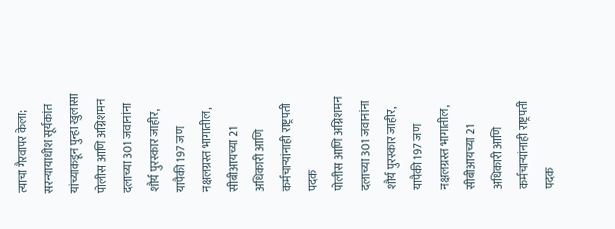त्याचा गैरवापर केला; सरन्यायाधीश सूर्यकांत यांच्याकडून पुन्हा खुलासा
पोलीस आणि अग्निशमन दलाच्या 301 जवानांना शौर्य पुरस्कार जाहीर, यापैकी 197 जण नक्षलग्रस्त भागातील, सीबीआयच्या 21 अधिकारी आणि कर्मचाऱ्यांनाही राष्ट्रपती पदक
पोलीस आणि अग्निशमन दलाच्या 301 जवानांना शौर्य पुरस्कार जाहीर, यापैकी 197 जण नक्षलग्रस्त भागातील, सीबीआयच्या 21 अधिकारी आणि कर्मचाऱ्यांनाही राष्ट्रपती पदक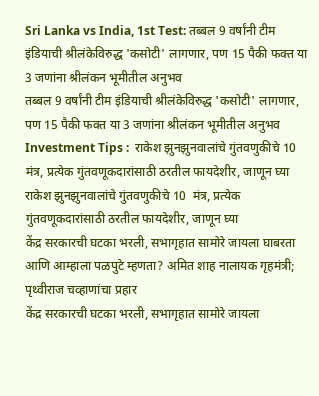Sri Lanka vs India, 1st Test: तब्बल 9 वर्षांनी टीम इंडियाची श्रीलंकेविरुद्ध 'कसोटी' लागणार, पण 15 पैकी फक्त या 3 जणांना श्रीलंकन भूमीतील अनुभव
तब्बल 9 वर्षांनी टीम इंडियाची श्रीलंकेविरुद्ध 'कसोटी' लागणार, पण 15 पैकी फक्त या 3 जणांना श्रीलंकन भूमीतील अनुभव
Investment Tips :  राकेश झुनझुनवालांचे गुंतवणुकीचे 10  मंत्र, प्रत्येक गुंतवणूकदारांसाठी ठरतील फायदेशीर, जाणून घ्या
राकेश झुनझुनवालांचे गुंतवणुकीचे 10  मंत्र, प्रत्येक गुंतवणूकदारांसाठी ठरतील फायदेशीर, जाणून घ्या
केंद्र सरकारची घटका भरली, सभागृहात सामोरे जायला घाबरता आणि आम्हाला पळपुटे म्हणता? अमित शाह नालायक गृहमंत्री; पृथ्वीराज चव्हाणांचा प्रहार
केंद्र सरकारची घटका भरली, सभागृहात सामोरे जायला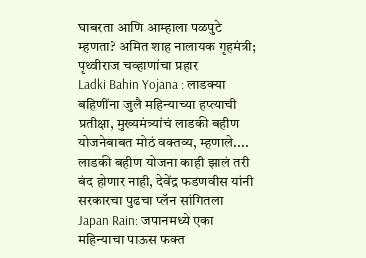घाबरता आणि आम्हाला पळपुटे म्हणता? अमित शाह नालायक गृहमंत्री; पृथ्वीराज चव्हाणांचा प्रहार
Ladki Bahin Yojana : लाडक्या बहिणींना जुलै महिन्याच्या हप्त्याची प्रतीक्षा, मुख्यमंत्र्यांचं लाडकी बहीण योजनेबाबत मोठं वक्तव्य, म्हणाले....
लाडकी बहीण योजना काही झालं तरी बंद होणार नाही, देवेंद्र फडणवीस यांनी सरकारचा पुढचा प्लॅन सांगितला
Japan Rain: जपानमध्ये एका महिन्याचा पाऊस फक्त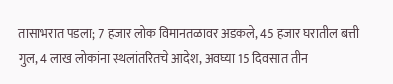तासाभरात पडला; 7 हजार लोक विमानतळावर अडकले, 45 हजार घरातील बत्ती गुल, 4 लाख लोकांना स्थलांतरितचे आदेश, अवघ्या 15 दिवसात तीन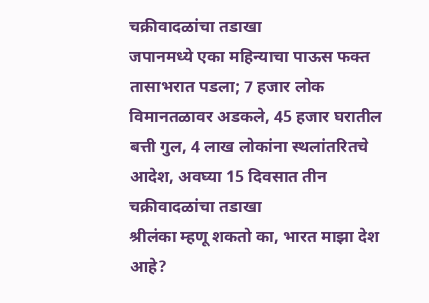चक्रीवादळांचा तडाखा
जपानमध्ये एका महिन्याचा पाऊस फक्त तासाभरात पडला; 7 हजार लोक विमानतळावर अडकले, 45 हजार घरातील बत्ती गुल, 4 लाख लोकांना स्थलांतरितचे आदेश, अवघ्या 15 दिवसात तीन चक्रीवादळांचा तडाखा
श्रीलंका म्हणू शकतो का, भारत माझा देश आहे?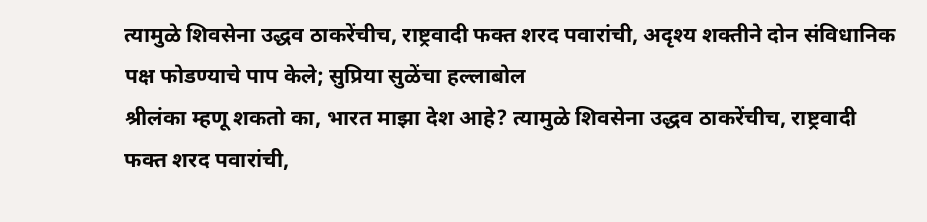त्यामुळे शिवसेना उद्धव ठाकरेंचीच, राष्ट्रवादी फक्त शरद पवारांची, अदृश्य शक्तीने दोन संविधानिक पक्ष फोडण्याचे पाप केले; सुप्रिया सुळेंचा हल्लाबोल
श्रीलंका म्हणू शकतो का, भारत माझा देश आहे? त्यामुळे शिवसेना उद्धव ठाकरेंचीच, राष्ट्रवादी फक्त शरद पवारांची,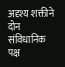अदृश्य शक्तीने दोन संविधानिक पक्ष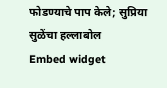फोडण्याचे पाप केले; सुप्रिया सुळेंचा हल्लाबोल
Embed widget